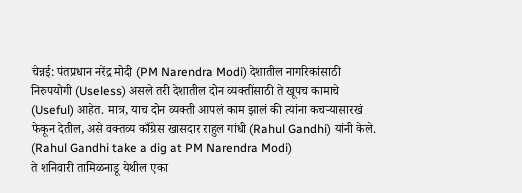चेन्नई: पंतप्रधान नरेंद्र मोदी (PM Narendra Modi) देशातील नागरिकांसाठी निरुपयोगी (Useless) असले तरी देशातील दोन व्यक्तींसाठी ते खूपच कामाचे (Useful) आहेत. मात्र, याच दोन व्यक्ती आपलं काम झालं की त्यांना कचऱ्यासारखं फेकून देतील, असे वक्तव्य काँग्रेस खासदार राहुल गांधी (Rahul Gandhi) यांनी केले. (Rahul Gandhi take a dig at PM Narendra Modi)
ते शनिवारी तामिळनाडू येथील एका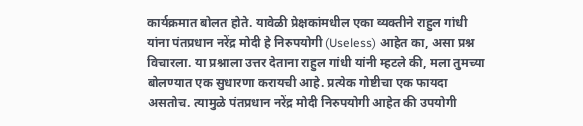कार्यक्रमात बोलत होते. यावेळी प्रेक्षकांमधील एका व्यक्तीने राहुल गांधी यांना पंतप्रधान नरेंद्र मोदी हे निरुपयोगी (Useless) आहेत का, असा प्रश्न विचारला. या प्रश्नाला उत्तर देताना राहुल गांधी यांनी म्हटले की, मला तुमच्या बोलण्यात एक सुधारणा करायची आहे. प्रत्येक गोष्टीचा एक फायदा असतोच. त्यामुळे पंतप्रधान नरेंद्र मोदी निरुपयोगी आहेत की उपयोगी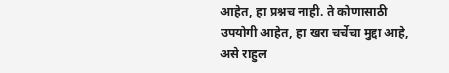आहेत, हा प्रश्नच नाही. ते कोणासाठी उपयोगी आहेत, हा खरा चर्चेचा मुद्दा आहे, असे राहुल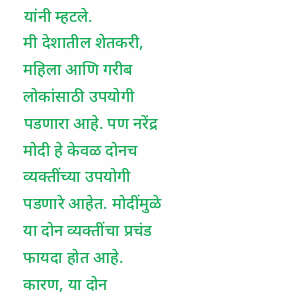यांनी म्हटले.
मी देशातील शेतकरी, महिला आणि गरीब लोकांसाठी उपयोगी पडणारा आहे. पण नरेंद्र मोदी हे केवळ दोनच व्यक्तींच्या उपयोगी पडणारे आहेत. मोदींमुळे या दोन व्यक्तींचा प्रचंड फायदा होत आहे. कारण, या दोन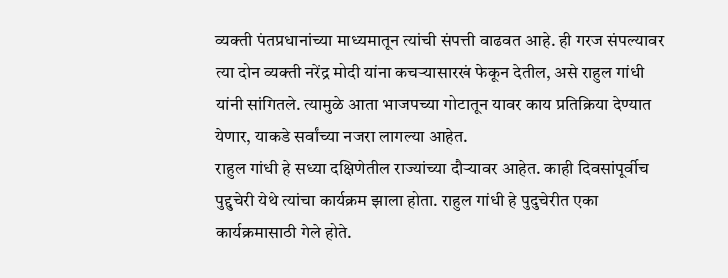व्यक्ती पंतप्रधानांच्या माध्यमातून त्यांची संपत्ती वाढवत आहे. ही गरज संपल्यावर त्या दोन व्यक्ती नरेंद्र मोदी यांना कचऱ्यासारखं फेकून देतील, असे राहुल गांधी यांनी सांगितले. त्यामुळे आता भाजपच्या गोटातून यावर काय प्रतिक्रिया देण्यात येणार, याकडे सर्वांच्या नजरा लागल्या आहेत.
राहुल गांधी हे सध्या दक्षिणेतील राज्यांच्या दौऱ्यावर आहेत. काही दिवसांपूर्वीच पुद्दुचेरी येथे त्यांचा कार्यक्रम झाला होता. राहुल गांधी हे पुदुचेरीत एका कार्यक्रमासाठी गेले होते.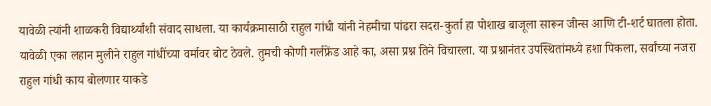यावेळी त्यांनी शाळकरी विद्यार्थ्यांशी संवाद साधला. या कार्यक्रमासाठी राहुल गांधी यांनी नेहमीचा पांढरा सदरा-कुर्ता हा पोशाख बाजूला सारून जीन्स आणि टी-शर्ट घातला होता. यावेळी एका लहान मुलीने राहुल गांधींच्या वर्मावर बोट ठेवले. तुमची कोणी गर्लफ्रेंड आहे का, असा प्रश्न तिने विचारला. या प्रश्नानंतर उपस्थितांमध्ये हशा पिकला, सर्वांच्या नजरा राहुल गांधी काय बोलणार याकडे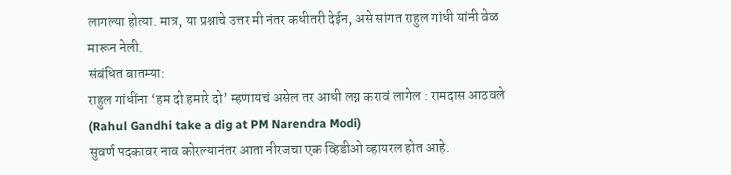लागल्या होत्या. मात्र, या प्रश्नाचे उत्तर मी नंतर कधीतरी देईन, असे सांगत राहुल गांधी यांनी वेळ मारून नेली.
संबंधित बातम्या:
राहुल गांधींना ‘हम दो हमारे दो’ म्हणायचं असेल तर आधी लग्न करावं लागेल : रामदास आठवले
(Rahul Gandhi take a dig at PM Narendra Modi)
सुवर्ण पदकावर नाव कोरल्यानंतर आता नीरजचा एक व्हिडीओ व्हायरल होत आहे.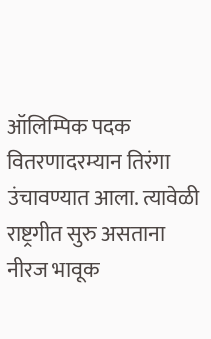ऑलिम्पिक पदक वितरणादरम्यान तिरंगा उंचावण्यात आला. त्यावेळी राष्ट्रगीत सुरु असताना नीरज भावूक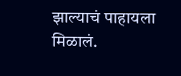झाल्याचं पाहायला मिळालं.